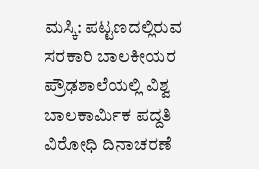ಮಸ್ಕಿ: ಪಟ್ಟಣದಲ್ಲಿರುವ ಸರಕಾರಿ ಬಾಲಕೀಯರ ಪ್ರೌಢಶಾಲೆಯಲ್ಲಿ ವಿಶ್ವ ಬಾಲಕಾರ್ಮಿಕ ಪದ್ದತಿ ವಿರೋಧಿ ದಿನಾಚರಣೆ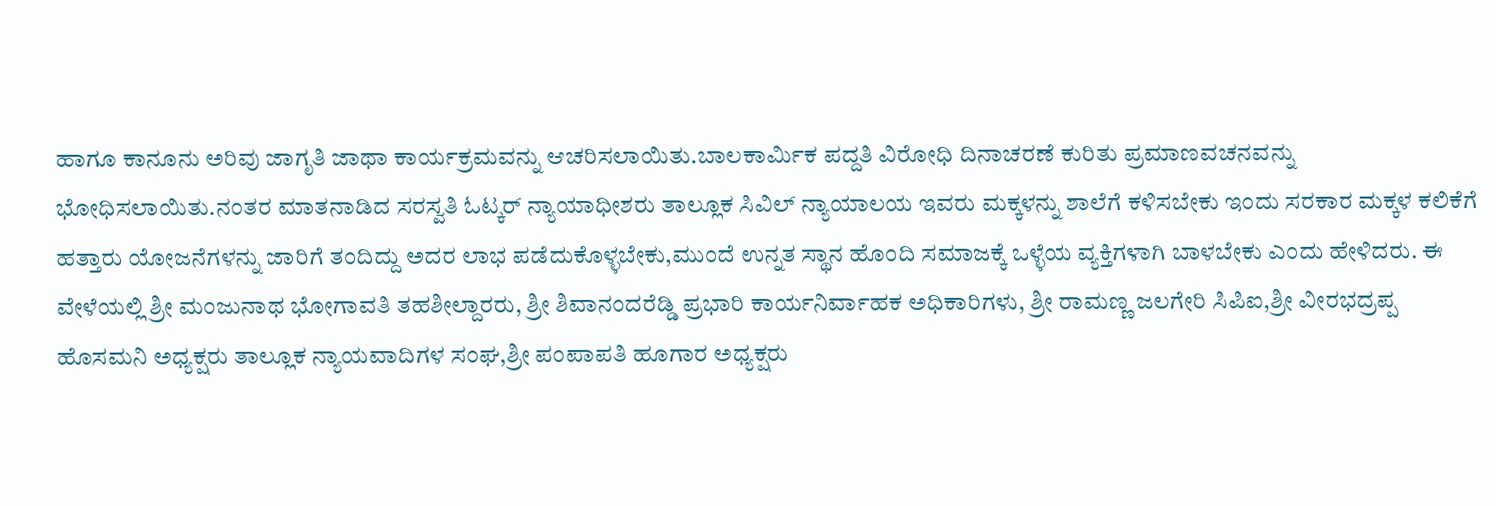ಹಾಗೂ ಕಾನೂನು ಅರಿವು ಜಾಗೃತಿ ಜಾಥಾ ಕಾರ್ಯಕ್ರಮವನ್ನು ಆಚರಿಸಲಾಯಿತು.ಬಾಲಕಾರ್ಮಿಕ ಪದ್ದತಿ ವಿರೋಧಿ ದಿನಾಚರಣೆ ಕುರಿತು ಪ್ರಮಾಣವಚನವನ್ನು ಭೋಧಿಸಲಾಯಿತು.ನಂತರ ಮಾತನಾಡಿದ ಸರಸ್ವತಿ ಓಟ್ಕರ್ ನ್ಯಾಯಾಧೀಶರು ತಾಲ್ಲೂಕ ಸಿವಿಲ್ ನ್ಯಾಯಾಲಯ ಇವರು ಮಕ್ಕಳನ್ನು ಶಾಲೆಗೆ ಕಳಿಸಬೇಕು ಇಂದು ಸರಕಾರ ಮಕ್ಕಳ ಕಲಿಕೆಗೆ ಹತ್ತಾರು ಯೋಜನೆಗಳನ್ನು ಜಾರಿಗೆ ತಂದಿದ್ದು ಅದರ ಲಾಭ ಪಡೆದುಕೊಳ್ಳಬೇಕು,ಮುಂದೆ ಉನ್ನತ ಸ್ಥಾನ ಹೊಂದಿ ಸಮಾಜಕ್ಕೆ ಒಳ್ಳೆಯ ವ್ಯಕ್ತಿಗಳಾಗಿ ಬಾಳಬೇಕು ಎಂದು ಹೇಳಿದರು. ಈ ವೇಳೆಯಲ್ಲಿ ಶ್ರೀ ಮಂಜುನಾಥ ಭೋಗಾವತಿ ತಹಶೀಲ್ದಾರರು, ಶ್ರೀ ಶಿವಾನಂದರೆಡ್ಡಿ ಪ್ರಭಾರಿ ಕಾರ್ಯನಿರ್ವಾಹಕ ಅಧಿಕಾರಿಗಳು, ಶ್ರೀ ರಾಮಣ್ಣ ಜಲಗೇರಿ ಸಿಪಿಐ,ಶ್ರೀ ವೀರಭದ್ರಪ್ಪ ಹೊಸಮನಿ ಅಧ್ಯಕ್ಷರು ತಾಲ್ಲೂಕ ನ್ಯಾಯವಾದಿಗಳ ಸಂಘ,ಶ್ರೀ ಪಂಪಾಪತಿ ಹೂಗಾರ ಅಧ್ಯಕ್ಷರು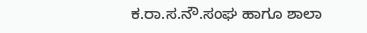ಕ.ರಾ.ಸ.ನೌ.ಸಂಘ ಹಾಗೂ ಶಾಲಾ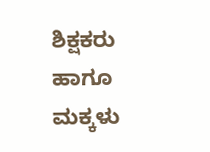ಶಿಕ್ಷಕರು ಹಾಗೂ ಮಕ್ಕಳು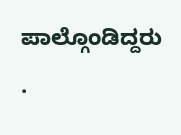ಪಾಲ್ಗೊಂಡಿದ್ದರು .